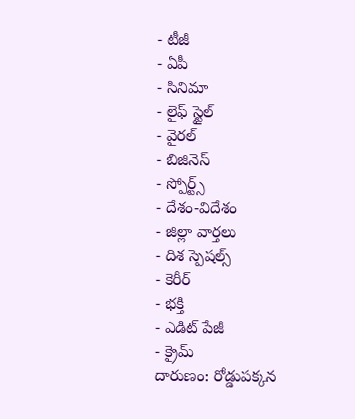- టీజీ
- ఏపీ
- సినిమా
- లైఫ్ స్టైల్
- వైరల్
- బిజినెస్
- స్పోర్ట్స్
- దేశం-విదేశం
- జిల్లా వార్తలు
- దిశ స్పెషల్స్
- కెరీర్
- భక్తి
- ఎడిట్ పేజీ
- క్రైమ్
దారుణం: రోడ్డుపక్కన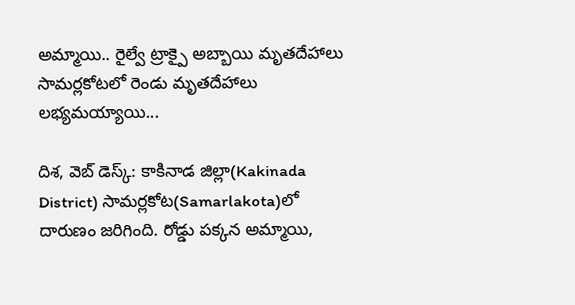అమ్మాయి.. రైల్వే ట్రాక్పై అబ్బాయి మృతదేహాలు
సామర్లకోటలో రెండు మృతదేహాలు లభ్యమయ్యాయి...

దిశ, వెబ్ డెస్క్: కాకినాడ జిల్లా(Kakinada District) సామర్లకోట(Samarlakota)లో దారుణం జరిగింది. రోడ్డు పక్కన అమ్మాయి,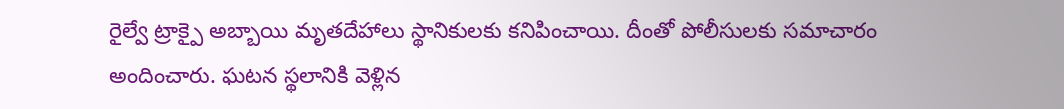రైల్వే ట్రాక్పై అబ్బాయి మృతదేహాలు స్థానికులకు కనిపించాయి. దీంతో పోలీసులకు సమాచారం అందించారు. ఘటన స్థలానికి వెళ్లిన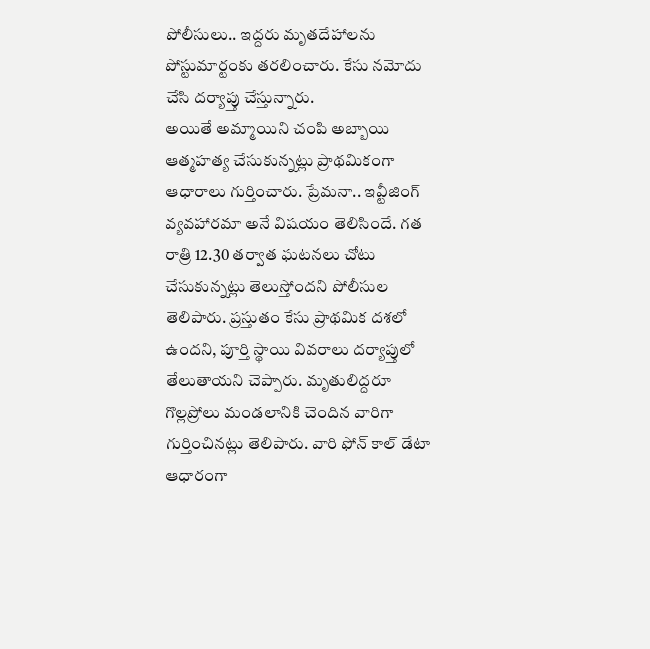పోలీసులు.. ఇద్దరు మృతదేహాలను పోస్టుమార్టంకు తరలించారు. కేసు నమోదు చేసి దర్యాప్తు చేస్తున్నారు.
అయితే అమ్మాయిని చంపి అబ్బాయి ఆత్మహత్య చేసుకున్నట్లు ప్రాథమికంగా ఆధారాలు గుర్తించారు. ప్రేమనా.. ఇవ్టీజింగ్ వ్యవహారమా అనే విషయం తెలిసిందే. గత రాత్రి 12.30 తర్వాత ఘటనలు చోటు చేసుకున్నట్లు తెలుస్తోందని పోలీసుల తెలిపారు. ప్రస్తుతం కేసు ప్రాథమిక దశలో ఉందని, పూర్తి స్థాయి వివరాలు దర్యాప్తులో తేలుతాయని చెప్పారు. మృతులిద్దరూ గొల్లప్రోలు మండలానికి చెందిన వారిగా గుర్తించినట్లు తెలిపారు. వారి ఫోన్ కాల్ డేటా ఆధారంగా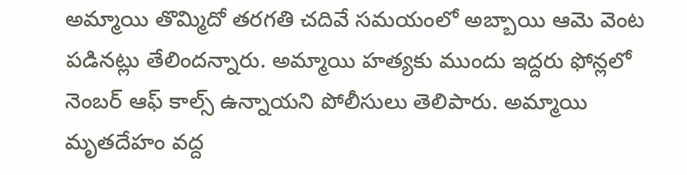అమ్మాయి తొమ్మిదో తరగతి చదివే సమయంలో అబ్బాయి ఆమె వెంట పడినట్లు తేలిందన్నారు. అమ్మాయి హత్యకు ముందు ఇద్దరు ఫోన్లలో నెంబర్ ఆఫ్ కాల్స్ ఉన్నాయని పోలీసులు తెలిపారు. అమ్మాయి మృతదేహం వద్ద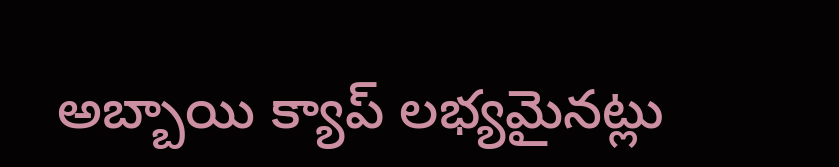అబ్బాయి క్యాప్ లభ్యమైనట్లు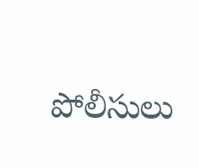పోలీసులు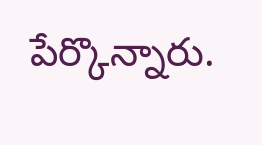పేర్కొన్నారు.